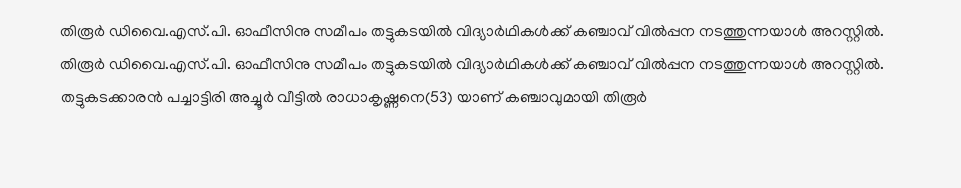തിരൂർ ഡിവൈ.എസ്.പി. ഓഫീസിനു സമീപം തട്ടുകടയിൽ വിദ്യാർഥികൾക്ക് കഞ്ചാവ് വിൽപ്പന നടത്തുന്നയാൾ അറസ്റ്റിൽ.
തിരൂർ ഡിവൈ.എസ്.പി. ഓഫീസിനു സമീപം തട്ടുകടയിൽ വിദ്യാർഥികൾക്ക് കഞ്ചാവ് വിൽപ്പന നടത്തുന്നയാൾ അറസ്റ്റിൽ. തട്ടുകടക്കാരൻ പച്ചാട്ടിരി അച്ചൂർ വീട്ടിൽ രാധാകൃഷ്ണനെ(53) യാണ് കഞ്ചാവുമായി തിരൂർ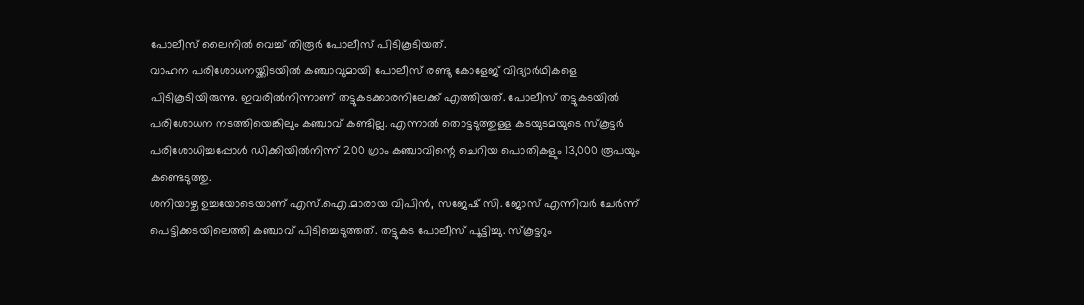പോലീസ് ലൈനിൽ വെച്ച് തിരൂർ പോലീസ് പിടികൂടിയത്.
വാഹന പരിശോധനയ്ക്കിടയിൽ കഞ്ചാവുമായി പോലീസ് രണ്ടു കോളേജ് വിദ്യാർഥികളെ പിടികൂടിയിരുന്നു. ഇവരിൽനിന്നാണ് തട്ടുകടക്കാരനിലേക്ക് എത്തിയത്. പോലീസ് തട്ടുകടയിൽ പരിശോധന നടത്തിയെങ്കിലും കഞ്ചാവ് കണ്ടില്ല. എന്നാൽ തൊട്ടടുത്തുള്ള കടയുടമയുടെ സ്കൂട്ടർ പരിശോധിച്ചപ്പോൾ ഡിക്കിയിൽനിന്ന് 200 ഗ്രാം കഞ്ചാവിന്റെ ചെറിയ പൊതികളും 13,000 രൂപയും കണ്ടെടുത്തു.
ശനിയാഴ്ച ഉച്ചയോടെയാണ് എസ്.ഐ.മാരായ വിപിൻ, സജേഷ് സി. ജോസ് എന്നിവർ ചേർന്ന് പെട്ടിക്കടയിലെത്തി കഞ്ചാവ് പിടിച്ചെടുത്തത്. തട്ടുകട പോലീസ് പൂട്ടിച്ചു. സ്കൂട്ടറും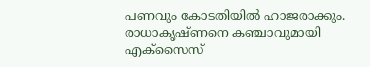പണവും കോടതിയിൽ ഹാജരാക്കും. രാധാകൃഷ്ണനെ കഞ്ചാവുമായി എക്സൈസ്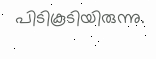പിടികൂടിയിരുന്നു.